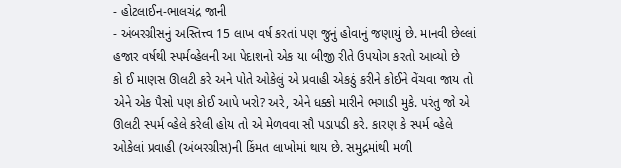- હોટલાઈન-ભાલચંદ્ર જાની
- અંબરગ્રીસનું અસ્તિત્ત્વ 15 લાખ વર્ષ કરતાં પણ જુનું હોવાનું જણાયું છે. માનવી છેલ્લાં હજાર વર્ષથી સ્પર્મવ્હેલની આ પેદાશનો એક યા બીજી રીતે ઉપયોગ કરતો આવ્યો છે
કો ઈ માણસ ઊલટી કરે અને પોતે ઓકેલું એ પ્રવાહી એકઠું કરીને કોઈને વેંચવા જાય તો એને એક પૈસો પણ કોઈ આપે ખરો? અરે, એને ધક્કો મારીને ભગાડી મુકે. પરંતુ જો એ ઊલટી સ્પર્મ વ્હેલે કરેલી હોય તો એ મેળવવા સૌ પડાપડી કરે. કારણ કે સ્પર્મ વ્હેલે ઓકેલાં પ્રવાહી (અંબરગ્રીસ)ની કિંમત લાખોમાં થાય છે. સમુદ્રમાંથી મળી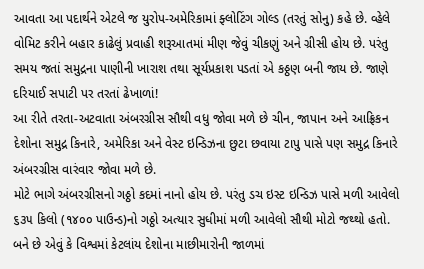આવતા આ પદાર્થને એટલે જ યુરોપ-અમેરિકામાં ફ્લોટિંગ ગોલ્ડ (તરતું સોનુ) કહે છે. વ્હેલે વોમિટ કરીને બહાર કાઢેલું પ્રવાહી શરૂઆતમાં મીણ જેવું ચીકણું અને ગ્રીસી હોય છે. પરંતુ સમય જતાં સમુદ્રના પાણીની ખારાશ તથા સૂર્યપ્રકાશ પડતાં એ કઠ્ઠણ બની જાય છે. જાણે દરિયાઈ સપાટી પર તરતાં ઢેખાળાં!
આ રીતે તરતા-અટવાતા અંબરગ્રીસ સૌથી વધુ જોવા મળે છે ચીન, જાપાન અને આફ્રિકન દેશોના સમુદ્ર કિનારે, અમેરિકા અને વેસ્ટ ઇન્ડિઝના છુટા છવાયા ટાપુ પાસે પણ સમુદ્ર કિનારે અંબરગ્રીસ વારંવાર જોવા મળે છે.
મોટે ભાગે અંબરગ્રીસનો ગઠ્ઠો કદમાં નાનો હોય છે. પરંતુ ડચ ઇસ્ટ ઇન્ડિઝ પાસે મળી આવેલો ૬૩૫ કિલો (૧૪૦૦ પાઉન્ડ)નો ગઠ્ઠો અત્યાર સુધીમાં મળી આવેલો સૌથી મોટો જથ્થો હતો. બને છે એવું કે વિશ્વમાં કેટલાંય દેશોના માછીમારોની જાળમાં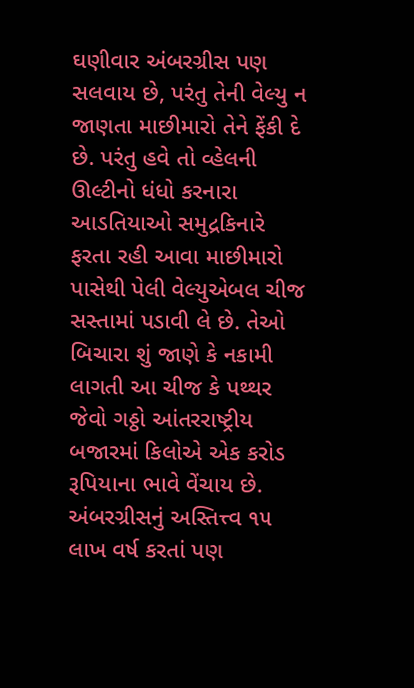ઘણીવાર અંબરગ્રીસ પણ સલવાય છે, પરંતુ તેની વેલ્યુ ન જાણતા માછીમારો તેને ફેંકી દે છે. પરંતુ હવે તો વ્હેલની ઊલ્ટીનો ધંધો કરનારા આડતિયાઓ સમુદ્રકિનારે ફરતા રહી આવા માછીમારો પાસેથી પેલી વેલ્યુએબલ ચીજ સસ્તામાં પડાવી લે છે. તેઓ બિચારા શું જાણે કે નકામી લાગતી આ ચીજ કે પથ્થર જેવો ગઠ્ઠો આંતરરાષ્ટ્રીય બજારમાં કિલોએ એક કરોડ રૂપિયાના ભાવે વેંચાય છે.
અંબરગ્રીસનું અસ્તિત્ત્વ ૧૫ લાખ વર્ષ કરતાં પણ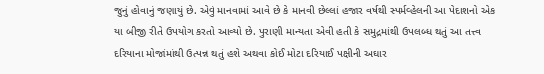જુનું હોવાનું જણાયું છે. એવું માનવામાં આવે છે કે માનવી છેલ્લાં હજાર વર્ષથી સ્પર્મવ્હેલની આ પેદાશનો એક યા બીજી રીતે ઉપયોગ કરતો આવ્યો છે. પુરાણી માન્યતા એવી હતી કે સમુદ્રમાંથી ઉપલબ્ધ થતું આ તત્ત્વ દરિયાના મોજાંમાંથી ઉત્પન્ન થતું હશે અથવા કોઈ મોટા દરિયાઈ પક્ષીની અઘાર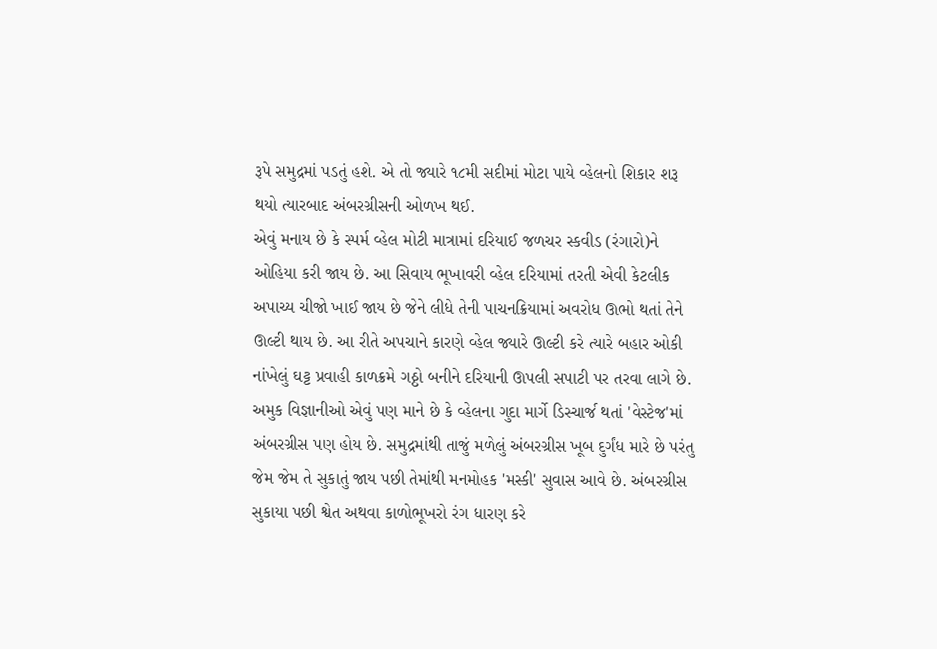રૂપે સમુદ્રમાં પડતું હશે. એ તો જ્યારે ૧૮મી સદીમાં મોટા પાયે વ્હેલનો શિકાર શરૂ થયો ત્યારબાદ અંબરગ્રીસની ઓળખ થઈ.
એવું મનાય છે કે સ્પર્મ વ્હેલ મોટી માત્રામાં દરિયાઈ જળચર સ્કવીડ (રંગારો)ને ઓહિયા કરી જાય છે. આ સિવાય ભૂખાવરી વ્હેલ દરિયામાં તરતી એવી કેટલીક અપાચ્ય ચીજો ખાઈ જાય છે જેને લીધે તેની પાચનક્રિયામાં અવરોધ ઊભો થતાં તેને ઊલ્ટી થાય છે. આ રીતે અપચાને કારણે વ્હેલ જ્યારે ઊલ્ટી કરે ત્યારે બહાર ઓકી નાંખેલું ઘટ્ટ પ્રવાહી કાળક્રમે ગઠ્ઠો બનીને દરિયાની ઊપલી સપાટી પર તરવા લાગે છે. અમુક વિજ્ઞાનીઓ એવું પણ માને છે કે વ્હેલના ગુદા માર્ગે ડિસ્ચાર્જ થતાં 'વેસ્ટેજ'માં અંબરગ્રીસ પણ હોય છે. સમુદ્રમાંથી તાજું મળેલું અંબરગ્રીસ ખૂબ દુર્ગંધ મારે છે પરંતુ જેમ જેમ તે સુકાતું જાય પછી તેમાંથી મનમોહક 'મસ્કી' સુવાસ આવે છે. અંબરગ્રીસ સુકાયા પછી શ્વેત અથવા કાળોભૂખરો રંગ ધારણ કરે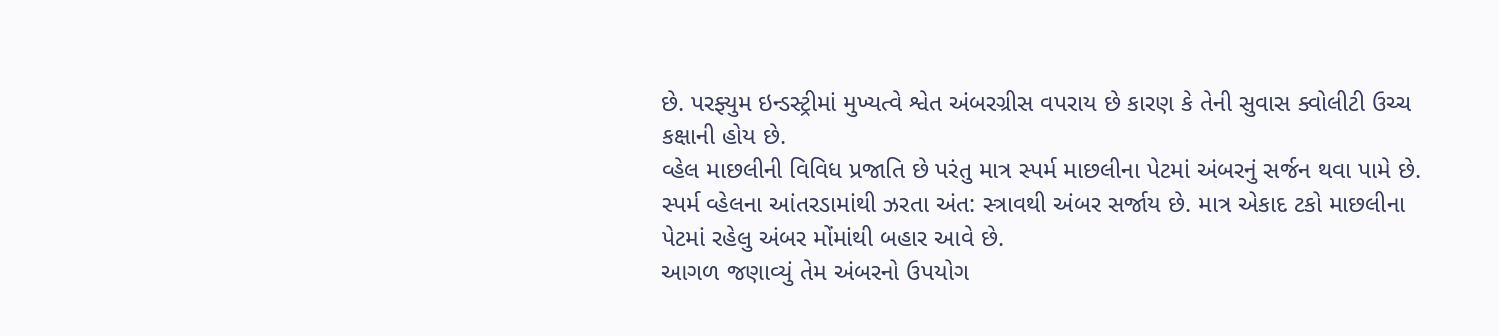છે. પરફ્યુમ ઇન્ડસ્ટ્રીમાં મુખ્યત્વે શ્વેત અંબરગ્રીસ વપરાય છે કારણ કે તેની સુવાસ ક્વોલીટી ઉચ્ચ કક્ષાની હોય છે.
વ્હેલ માછલીની વિવિધ પ્રજાતિ છે પરંતુ માત્ર સ્પર્મ માછલીના પેટમાં અંબરનું સર્જન થવા પામે છે. સ્પર્મ વ્હેલના આંતરડામાંથી ઝરતા અંત: સ્ત્રાવથી અંબર સર્જાય છે. માત્ર એકાદ ટકો માછલીના પેટમાં રહેલુ અંબર મોંમાંથી બહાર આવે છે.
આગળ જણાવ્યું તેમ અંબરનો ઉપયોગ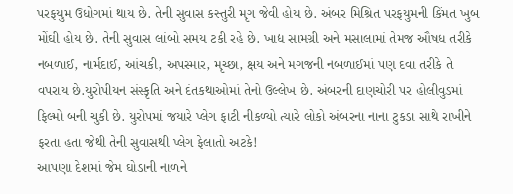પરફયુમ ઉધોગમાં થાય છે. તેની સુવાસ કસ્તુરી મૃગ જેવી હોય છે. અંબર મિશ્રિત પરફયુમની કિંમત ખુબ મોંઘી હોય છે. તેની સુવાસ લાંબો સમય ટકી રહે છે. ખાદ્ય સામગ્રી અને મસાલામાં તેમજ ઔષધ તરીકે નબળાઈ, નાર્મદાઈ, આંચકી, અપસ્માર, મૃચ્છા, ક્ષય અને મગજની નબળાઈમાં પણ દવા તરીકે તે વપરાય છે.યુરોપીયન સંસ્કૃતિ અને દંતકથાઓમાં તેનો ઉલ્લેખ છે. અંબરની દાણચોરી પર હોલીવુડમાં ફિલ્મો બની ચુકી છે. યુરોપમાં જયારે પ્લેગ ફાટી નીકળ્યો ત્યારે લોકો અંબરના નાના ટુકડા સાથે રાખીને ફરતા હતા જેથી તેની સુવાસથી પ્લેગ ફેલાતો અટકે!
આપણા દેશમાં જેમ ઘોડાની નાળને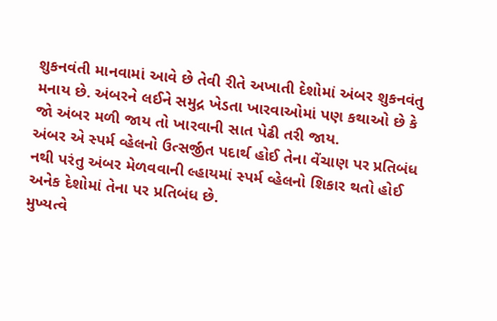શુકનવંતી માનવામાં આવે છે તેવી રીતે અખાતી દેશોમાં અંબર શુકનવંતુ મનાય છે. અંબરને લઈને સમુદ્ર ખેડતા ખારવાઓમાં પણ કથાઓ છે કે જો અંબર મળી જાય તો ખારવાની સાત પેઢી તરી જાય.
અંબર એ સ્પર્મ વ્હેલનો ઉત્સર્જીત પદાર્થ હોઈ તેના વેંચાણ પર પ્રતિબંધ નથી પરંતુ અંબર મેળવવાની લ્હાયમાં સ્પર્મ વ્હેલનો શિકાર થતો હોઈ અનેક દેશોમાં તેના પર પ્રતિબંધ છે.
મુખ્યત્વે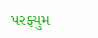પરફ્યુમ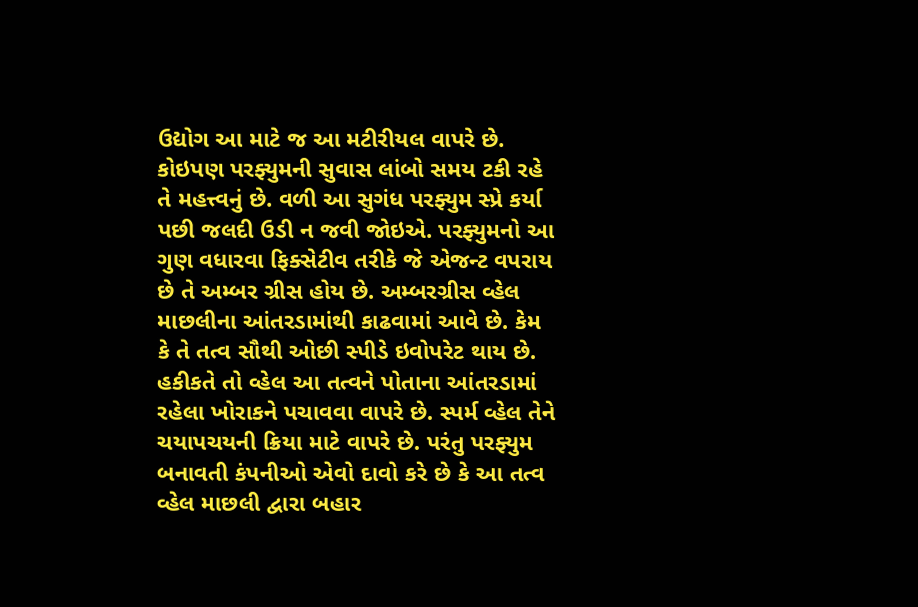ઉદ્યોગ આ માટે જ આ મટીરીયલ વાપરે છે. કોઇપણ પરફ્યુમની સુવાસ લાંબો સમય ટકી રહે તે મહત્ત્વનું છે. વળી આ સુગંધ પરફ્યુમ સ્પ્રે કર્યા પછી જલદી ઉડી ન જવી જોઇએ. પરફ્યુમનો આ ગુણ વધારવા ફિક્સેટીવ તરીકે જે એજન્ટ વપરાય છે તે અમ્બર ગ્રીસ હોય છે. અમ્બરગ્રીસ વ્હેલ માછલીના આંતરડામાંથી કાઢવામાં આવે છે. કેમ કે તે તત્વ સૌથી ઓછી સ્પીડે ઇવોપરેટ થાય છે. હકીકતે તો વ્હેલ આ તત્વને પોતાના આંતરડામાં રહેલા ખોરાકને પચાવવા વાપરે છે. સ્પર્મ વ્હેલ તેને ચયાપચયની ક્રિયા માટે વાપરે છે. પરંતુ પરફ્યુમ બનાવતી કંપનીઓ એવો દાવો કરે છે કે આ તત્વ વ્હેલ માછલી દ્વારા બહાર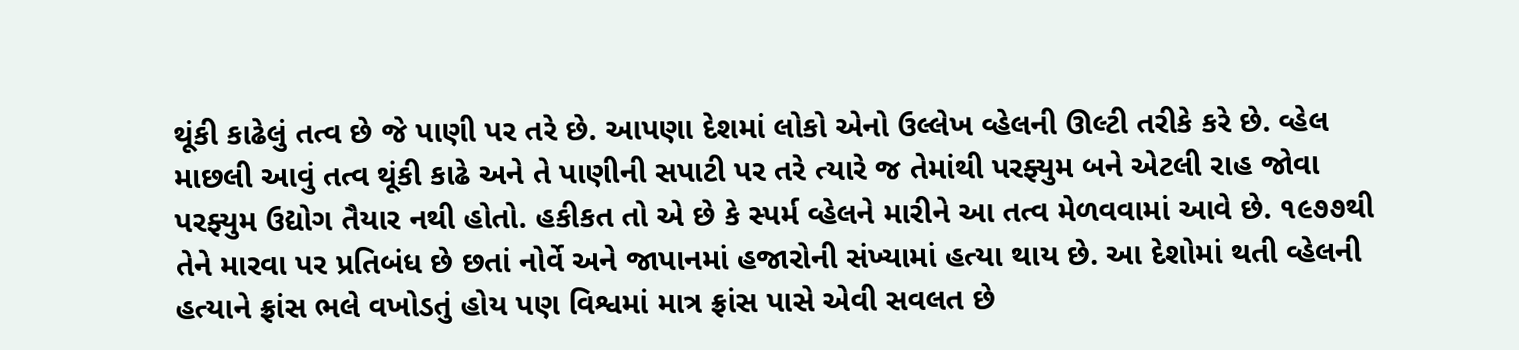થૂંકી કાઢેલું તત્વ છે જે પાણી પર તરે છે. આપણા દેશમાં લોકો એનો ઉલ્લેખ વ્હેલની ઊલ્ટી તરીકે કરે છે. વ્હેલ માછલી આવું તત્વ થૂંકી કાઢે અને તે પાણીની સપાટી પર તરે ત્યારે જ તેમાંથી પરફ્યુમ બને એટલી રાહ જોવા પરફ્યુમ ઉદ્યોગ તૈયાર નથી હોતો. હકીકત તો એ છે કે સ્પર્મ વ્હેલને મારીને આ તત્વ મેળવવામાં આવે છે. ૧૯૭૭થી તેને મારવા પર પ્રતિબંધ છે છતાં નોર્વે અને જાપાનમાં હજારોની સંખ્યામાં હત્યા થાય છે. આ દેશોમાં થતી વ્હેલની હત્યાને ફ્રાંસ ભલે વખોડતું હોય પણ વિશ્વમાં માત્ર ફ્રાંસ પાસે એવી સવલત છે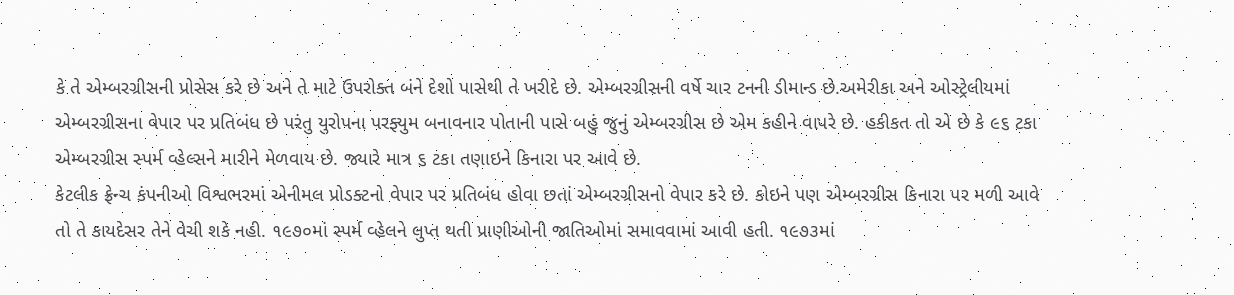કે તે એમ્બરગ્રીસની પ્રોસેસ કરે છે અને તે માટે ઉપરોક્ત બંને દેશો પાસેથી તે ખરીદે છે. એમ્બરગ્રીસની વર્ષે ચાર ટનની ડીમાન્ડ છે.અમેરીકા અને ઓસ્ટ્રેલીયમાં એમ્બરગ્રીસના વેપાર પર પ્રતિબંધ છે પરંતુ યુરોપના પરફ્યુમ બનાવનાર પોતાની પાસે બહું જુનું એમ્બરગ્રીસ છે એમ કહીને વાપરે છે. હકીકત તો એ છે કે ૯૬ ટકા એમ્બરગ્રીસ સ્પર્મ વ્હેલ્સને મારીને મેળવાય છે. જ્યારે માત્ર ૬ ટકા તણાઇને કિનારા પર આવે છે.
કેટલીક ફ્રેન્ચ કંપનીઓ વિશ્વભરમાં એનીમલ પ્રોડક્ટનો વેપાર પર પ્રતિબંધ હોવા છતાં એમ્બરગ્રીસનો વેપાર કરે છે. કોઇને પણ એમ્બરગ્રીસ કિનારા પર મળી આવે તો તે કાયદેસર તેને વેચી શકે નહી. ૧૯૭૦માં સ્પર્મ વ્હેલને લુપ્ત થતી પ્રાણીઓની જાતિઓમાં સમાવવામાં આવી હતી. ૧૯૭૩માં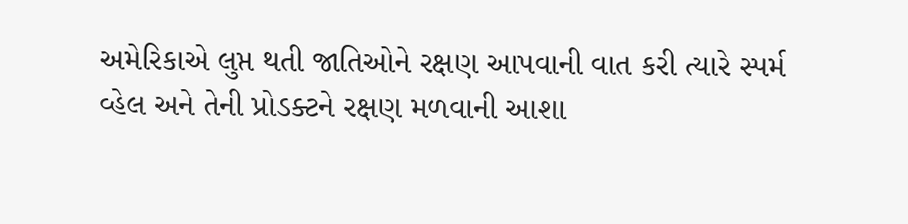અમેરિકાએ લુપ્ત થતી જાતિઓને રક્ષણ આપવાની વાત કરી ત્યારે સ્પર્મ વ્હેલ અને તેની પ્રોડક્ટને રક્ષણ મળવાની આશા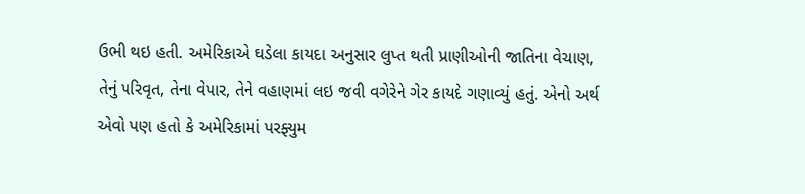ઉભી થઇ હતી. અમેરિકાએ ઘડેલા કાયદા અનુસાર લુપ્ત થતી પ્રાણીઓની જાતિના વેચાણ, તેનું પરિવૃત, તેના વેપાર, તેને વહાણમાં લઇ જવી વગેરેને ગેર કાયદે ગણાવ્યું હતું. એનો અર્થ એવો પણ હતો કે અમેરિકામાં પરફ્યુમ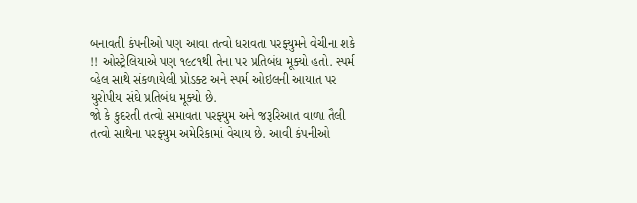બનાવતી કંપનીઓ પણ આવા તત્વો ધરાવતા પરફ્યુમને વેચીના શકે !! ઓસ્ટ્રેલિયાએ પણ ૧૯૮૧થી તેના પર પ્રતિબંધ મૂક્યો હતો. સ્પર્મ વ્હેલ સાથે સંકળાયેલી પ્રોડક્ટ અને સ્પર્મ ઓઇલની આયાત પર યુરોપીય સંઘે પ્રતિબંધ મૂક્યો છે.
જો કે કુદરતી તત્વો સમાવતા પરફ્યુમ અને જરૂરિઆત વાળા તૈલી તત્વો સાથેના પરફ્યુમ અમેરિકામાં વેચાય છે. આવી કંપનીઓ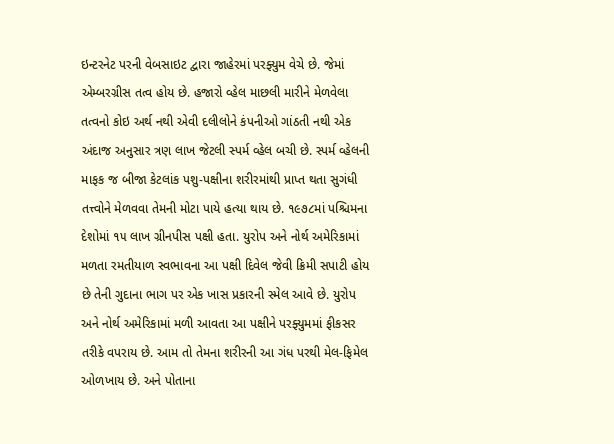ઇન્ટરનેટ પરની વેબસાઇટ દ્વારા જાહેરમાં પરફ્યુમ વેચે છે. જેમાં એમ્બરગ્રીસ તત્વ હોય છે. હજારો વ્હેલ માછલી મારીને મેળવેલા તત્વનો કોઇ અર્થ નથી એવી દલીલોને કંપનીઓ ગાંઠતી નથી એક અંદાજ અનુસાર ત્રણ લાખ જેટલી સ્પર્મ વ્હેલ બચી છે. સ્પર્મ વ્હેલની માફક જ બીજા કેટલાંક પશુ-પક્ષીના શરીરમાંથી પ્રાપ્ત થતા સુગંધી તત્ત્વોને મેળવવા તેમની મોટા પાયે હત્યા થાય છે. ૧૯૭૮માં પશ્ચિમના દેશોમાં ૧૫ લાખ ગ્રીનપીસ પક્ષી હતા. યુરોપ અને નોર્થ અમેરિકામાં મળતા રમતીયાળ સ્વભાવના આ પક્ષી દિવેલ જેવી ક્રિમી સપાટી હોય છે તેની ગુદાના ભાગ પર એક ખાસ પ્રકારની સ્મેલ આવે છે. યુરોપ અને નોર્થ અમેરિકામાં મળી આવતા આ પક્ષીને પરફ્યુમમાં ફીકસર તરીકે વપરાય છે. આમ તો તેમના શરીરની આ ગંધ પરથી મેલ-ફિમેલ ઓળખાય છે. અને પોતાના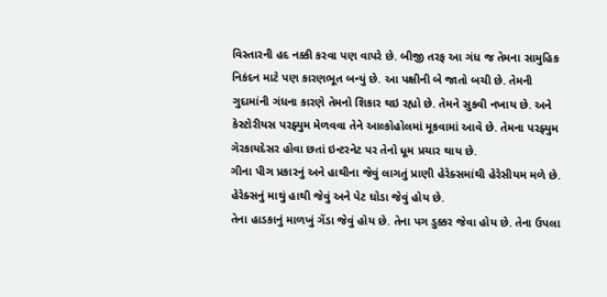વિસ્તારની હદ નક્કી કરવા પણ વાપરે છે. બીજી તરફ આ ગંધ જ તેમના સામુહિક નિકંદન માટે પણ કારણભૂત બન્યું છે. આ પક્ષીની બે જાતો બચી છે. તેમની ગુદામાંની ગંધના કારણે તેમનો શિકાર થઇ રહ્યો છે. તેમને સુકવી નખાય છે. અને કેસ્ટોરીયસ પરફ્યુમ મેળવવા તેને આલ્કોહોલમાં મૂકવામાં આવે છે. તેમના પરફ્યુમ ગેરકાયદેસર હોવા છતાં ઇન્ટરનેટ પર તેનો ધૂમ પ્રચાર થાય છે.
ગીના પીગ પ્રકારનું અને હાથીના જેવું લાગતું પ્રાણી હેરેક્સમાંથી હેરેસીયમ મળે છે. હેરેક્સનું માથું હાથી જેવું અને પેટ ઘોડા જેવું હોય છે.
તેના હાડકાનું માળખું ગેંડા જેવું હોય છે. તેના પગ ડુક્કર જેવા હોય છે. તેના ઉપલા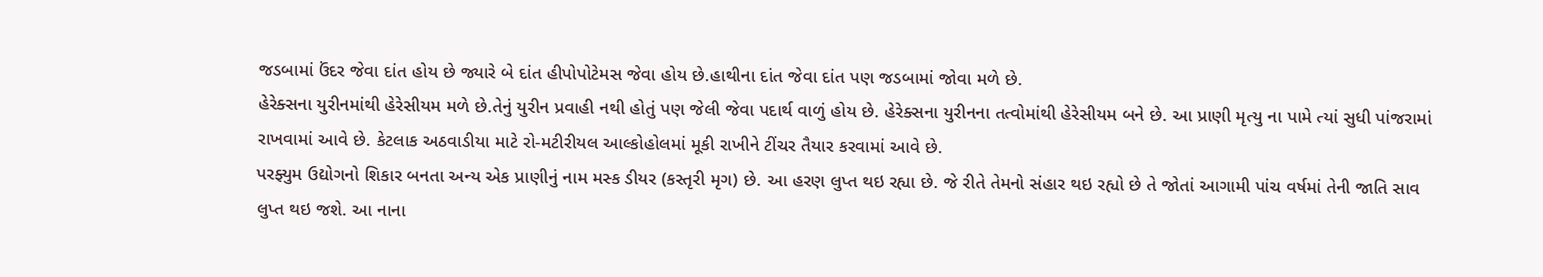જડબામાં ઉંદર જેવા દાંત હોય છે જ્યારે બે દાંત હીપોપોટેમસ જેવા હોય છે.હાથીના દાંત જેવા દાંત પણ જડબામાં જોવા મળે છે.
હેરેક્સના યુરીનમાંથી હેરેસીયમ મળે છે.તેનું યુરીન પ્રવાહી નથી હોતું પણ જેલી જેવા પદાર્થ વાળું હોય છે. હેરેક્સના યુરીનના તત્વોમાંથી હેરેસીયમ બને છે. આ પ્રાણી મૃત્યુ ના પામે ત્યાં સુધી પાંજરામાં રાખવામાં આવે છે. કેટલાક અઠવાડીયા માટે રો-મટીરીયલ આલ્કોહોલમાં મૂકી રાખીને ટીંચર તૈયાર કરવામાં આવે છે.
પરફ્યુમ ઉદ્યોગનો શિકાર બનતા અન્ય એક પ્રાણીનું નામ મસ્ક ડીયર (કસ્તૃરી મૃગ) છે. આ હરણ લુપ્ત થઇ રહ્યા છે. જે રીતે તેમનો સંહાર થઇ રહ્યો છે તે જોતાં આગામી પાંચ વર્ષમાં તેની જાતિ સાવ લુપ્ત થઇ જશે. આ નાના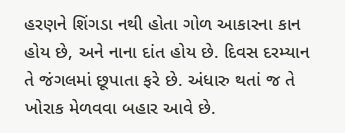હરણને શિંગડા નથી હોતા ગોળ આકારના કાન હોય છે, અને નાના દાંત હોય છે. દિવસ દરમ્યાન તે જંગલમાં છૂપાતા ફરે છે. અંધારુ થતાં જ તે ખોરાક મેળવવા બહાર આવે છે.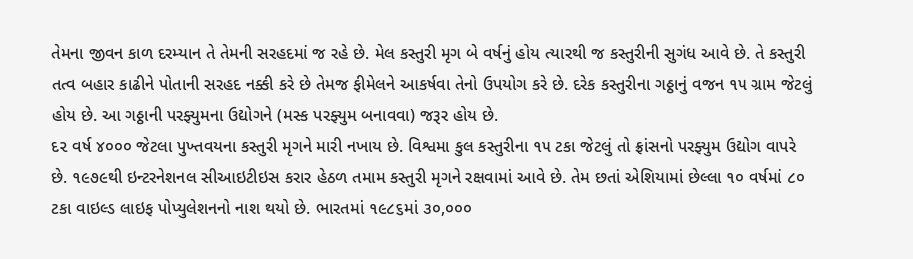તેમના જીવન કાળ દરમ્યાન તે તેમની સરહદમાં જ રહે છે. મેલ કસ્તુરી મૃગ બે વર્ષનું હોય ત્યારથી જ કસ્તુરીની સુગંધ આવે છે. તે કસ્તુરી તત્વ બહાર કાઢીને પોતાની સરહદ નક્કી કરે છે તેમજ ફીમેલને આકર્ષવા તેનો ઉપયોગ કરે છે. દરેક કસ્તુરીના ગઠ્ઠાનું વજન ૧૫ ગ્રામ જેટલું હોય છે. આ ગઠ્ઠાની પરફ્યુમના ઉદ્યોગને (મસ્ક પરફ્યુમ બનાવવા) જરૂર હોય છે.
દ૨ વર્ષ ૪૦૦૦ જેટલા પુખ્તવયના કસ્તુરી મૃગને મારી નખાય છે. વિશ્વમા કુલ કસ્તુરીના ૧૫ ટકા જેટલું તો ફ્રાંસનો પરફ્યુમ ઉદ્યોગ વાપરે છે. ૧૯૭૯થી ઇન્ટરનેશનલ સીઆઇટીઇસ કરાર હેઠળ તમામ કસ્તુરી મૃગને રક્ષવામાં આવે છે. તેમ છતાં એશિયામાં છેલ્લા ૧૦ વર્ષમાં ૮૦ ટકા વાઇલ્ડ લાઇફ પોપ્યુલેશનનો નાશ થયો છે. ભારતમાં ૧૯૮૬માં ૩૦,૦૦૦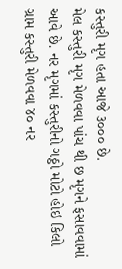કસ્તુરી મૃગ હતા આજે ૩૦૦૦ છે.
મેલ કસ્તુરી મૃગ મેળવવા પાંચ થી છ મૃગને ફસાવવામાં આવે છે. નર મૃગમાં કસ્તુરીનો ગઠ્ઠો મોટો હોઇ કિલો ગ્રામ કસ્તુરી મેળવવા ૪૦ નર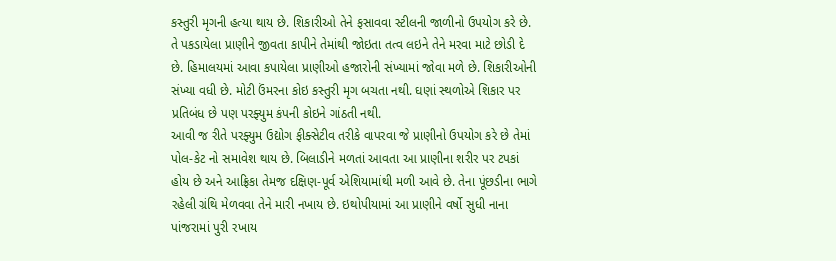કસ્તુરી મૃગની હત્યા થાય છે. શિકારીઓ તેને ફસાવવા સ્ટીલની જાળીનો ઉપયોગ કરે છે. તે પકડાયેલા પ્રાણીને જીવતા કાપીને તેમાંથી જોઇતા તત્વ લઇને તેને મરવા માટે છોડી દે છે. હિમાલયમાં આવા કપાયેલા પ્રાણીઓ હજારોની સંખ્યામાં જોવા મળે છે. શિકારીઓની સંખ્યા વધી છે. મોટી ઉંમરના કોઇ કસ્તુરી મૃગ બચતા નથી. ઘણાં સ્થળોએ શિકાર પર પ્રતિબંધ છે પણ પરફ્યુમ કંપની કોઇને ગાંઠતી નથી.
આવી જ રીતે પરફ્યુમ ઉદ્યોગ ફીક્સેટીવ તરીકે વાપરવા જે પ્રાણીનો ઉપયોગ કરે છે તેમાં પોલ-કેટ નો સમાવેશ થાય છે. બિલાડીને મળતાં આવતા આ પ્રાણીના શરીર પર ટપકાં હોય છે અને આફ્રિકા તેમજ દક્ષિણ-પૂર્વ એશિયામાંથી મળી આવે છે. તેના પૂંછડીના ભાગે રહેલી ગ્રંથિ મેળવવા તેને મારી નખાય છે. ઇથોપીયામાં આ પ્રાણીને વર્ષો સુધી નાના પાંજરામાં પુરી રખાય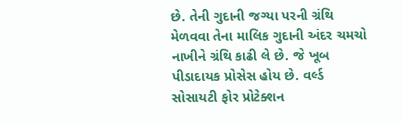છે. તેની ગુદાની જગ્યા પરની ગ્રંથિ મેળવવા તેના માલિક ગુદાની અંદર ચમચો નાખીને ગ્રંથિ કાઢી લે છે. જે ખૂબ પીડાદાયક પ્રોસેસ હોય છે. વર્લ્ડ સોસાયટી ફોર પ્રોટેક્શન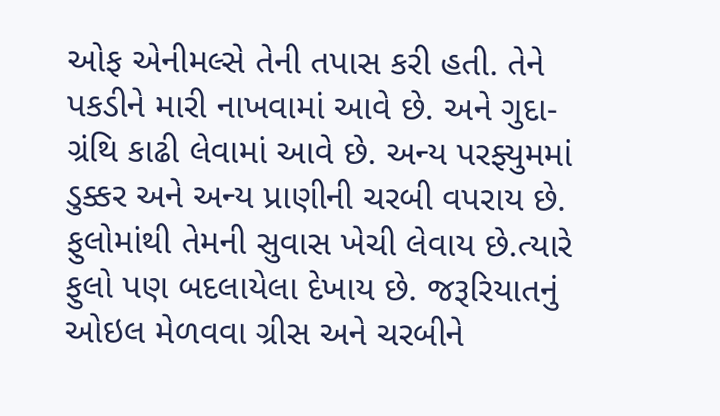ઓફ એનીમલ્સે તેની તપાસ કરી હતી. તેને પકડીને મારી નાખવામાં આવે છે. અને ગુદા-ગ્રંથિ કાઢી લેવામાં આવે છે. અન્ય પરફ્યુમમાં ડુક્કર અને અન્ય પ્રાણીની ચરબી વપરાય છે. ફુલોમાંથી તેમની સુવાસ ખેચી લેવાય છે.ત્યારે ફુલો પણ બદલાયેલા દેખાય છે. જરૂરિયાતનું ઓઇલ મેળવવા ગ્રીસ અને ચરબીને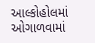આલ્કોહોલમાં ઓગાળવામાં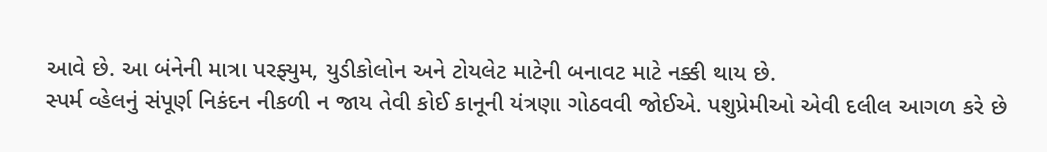આવે છે. આ બંનેની માત્રા પરફ્યુમ, યુડીકોલોન અને ટોયલેટ માટેની બનાવટ માટે નક્કી થાય છે.
સ્પર્મ વ્હેલનું સંપૂર્ણ નિકંદન નીકળી ન જાય તેવી કોઈ કાનૂની યંત્રણા ગોઠવવી જોઈએ. પશુપ્રેમીઓ એવી દલીલ આગળ કરે છે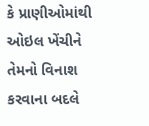કે પ્રાણીઓમાંથી ઓઇલ ખેંચીને તેમનો વિનાશ કરવાના બદલે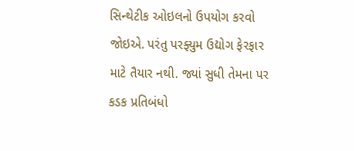સિન્થેટીક ઓઇલનો ઉપયોગ કરવો જોઇએ. પરંતુ પરફ્યુમ ઉદ્યોગ ફેરફાર માટે તૈયાર નથી. જ્યાં સુધી તેમના પર કડક પ્રતિબંધો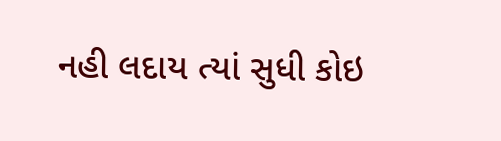નહી લદાય ત્યાં સુધી કોઇ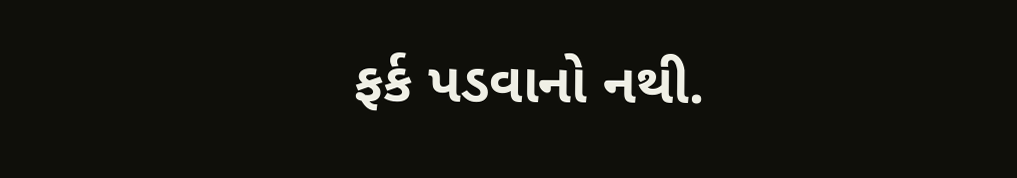ફર્ક પડવાનો નથી.